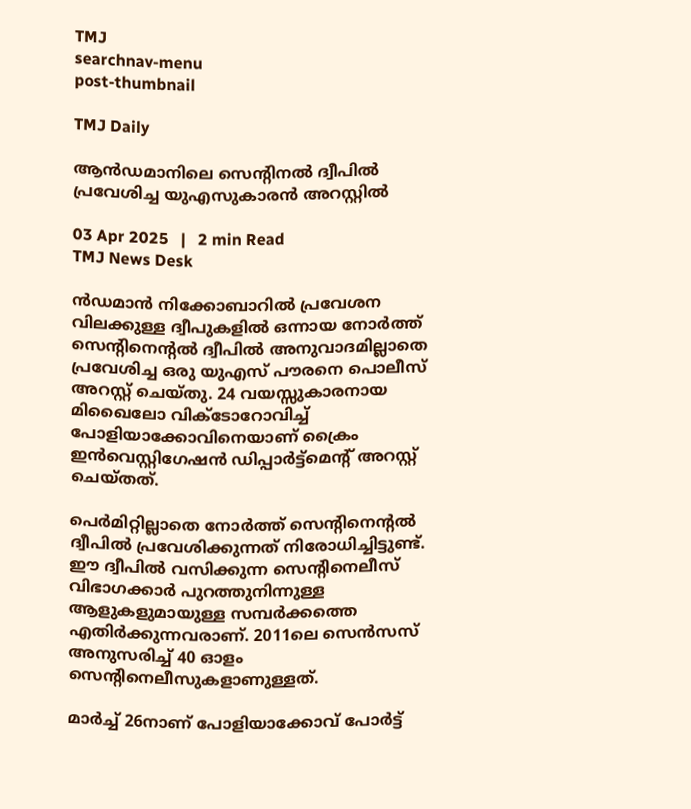TMJ
searchnav-menu
post-thumbnail

TMJ Daily

ആന്‍ഡമാനിലെ സെന്റിനല്‍ ദ്വീപില്‍ പ്രവേശിച്ച യുഎസുകാരന്‍ അറസ്റ്റില്‍

03 Apr 2025   |   2 min Read
TMJ News Desk

ന്‍ഡമാന്‍ നിക്കോബാറില്‍ പ്രവേശന വിലക്കുള്ള ദ്വീപുകളില്‍ ഒന്നായ നോര്‍ത്ത് സെന്റിനെന്റല്‍ ദ്വീപില്‍ അനുവാദമില്ലാതെ പ്രവേശിച്ച ഒരു യുഎസ് പൗരനെ പൊലീസ് അറസ്റ്റ് ചെയ്തു. 24 വയസ്സുകാരനായ മിഖൈലോ വിക്ടോറോവിച്ച് പോളിയാക്കോവിനെയാണ് ക്രൈം ഇന്‍വെസ്റ്റിഗേഷന്‍ ഡിപ്പാര്‍ട്ട്‌മെന്റ് അറസ്റ്റ് ചെയ്തത്.

പെര്‍മിറ്റില്ലാതെ നോര്‍ത്ത് സെന്റിനെന്റല്‍ ദ്വീപില്‍ പ്രവേശിക്കുന്നത് നിരോധിച്ചിട്ടുണ്ട്. ഈ ദ്വീപില്‍ വസിക്കുന്ന സെന്റിനെലീസ് വിഭാഗക്കാര്‍ പുറത്തുനിന്നുള്ള ആളുകളുമായുള്ള സമ്പര്‍ക്കത്തെ എതിര്‍ക്കുന്നവരാണ്. 2011ലെ സെന്‍സസ് അനുസരിച്ച് 40 ഓളം സെന്റിനെലീസുകളാണുള്ളത്.

മാര്‍ച്ച് 26നാണ് പോളിയാക്കോവ് പോര്‍ട്ട്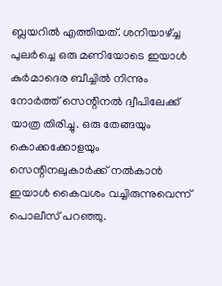ബ്ലയറില്‍ എത്തിയത്. ശനിയാഴ്ച്ച പുലര്‍ച്ചെ ഒരു മണിയോടെ ഇയാള്‍ കുര്‍മാദെര ബീച്ചില്‍ നിന്നും നോര്‍ത്ത് സെന്റിനല്‍ ദ്വീപിലേക്ക് യാത്ര തിരിച്ചു. ഒരു തേങ്ങയും കൊക്കക്കോളയും സെന്റിനലുകാര്‍ക്ക് നല്‍കാന്‍ ഇയാള്‍ കൈവശം വച്ചിരുന്നുവെന്ന് പൊലീസ് പറഞ്ഞു.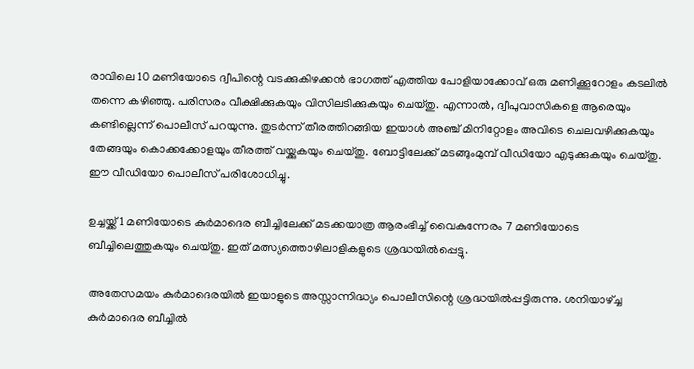രാവിലെ 10 മണിയോടെ ദ്വീപിന്റെ വടക്കുകിഴക്കന്‍ ഭാഗത്ത് എത്തിയ പോളിയാക്കോവ് ഒരു മണിക്കൂറോളം കടലില്‍ തന്നെ കഴിഞ്ഞു. പരിസരം വീക്ഷിക്കുകയും വിസിലടിക്കുകയും ചെയ്തു. എന്നാല്‍, ദ്വീപുവാസികളെ ആരെയും കണ്ടില്ലെന്ന് പൊലീസ് പറയുന്നു. തുടര്‍ന്ന് തീരത്തിറങ്ങിയ ഇയാള്‍ അഞ്ച് മിനിറ്റോളം അവിടെ ചെലവഴിക്കുകയും തേങ്ങയും കൊക്കക്കോളയും തീരത്ത് വയ്ക്കുകയും ചെയ്തു. ബോട്ടിലേക്ക് മടങ്ങുംമുമ്പ് വീഡിയോ എടുക്കുകയും ചെയ്തു. ഈ വീഡിയോ പൊലീസ് പരിശോധിച്ചു.

ഉച്ചയ്ക്ക് 1 മണിയോടെ കുര്‍മാദെര ബീച്ചിലേക്ക് മടക്കയാത്ര ആരംഭിച്ച് വൈകുന്നേരം 7 മണിയോടെ ബീച്ചിലെത്തുകയും ചെയ്തു. ഇത് മത്സ്യത്തൊഴിലാളികളുടെ ശ്രദ്ധയില്‍പ്പെട്ടു.

അതേസമയം കുര്‍മാദെരയില്‍ ഇയാളുടെ അസ്സാന്നിദ്ധ്യം പൊലീസിന്റെ ശ്രദ്ധയില്‍പ്പട്ടിരുന്നു. ശനിയാഴ്ച്ച കുര്‍മാദെര ബീച്ചില്‍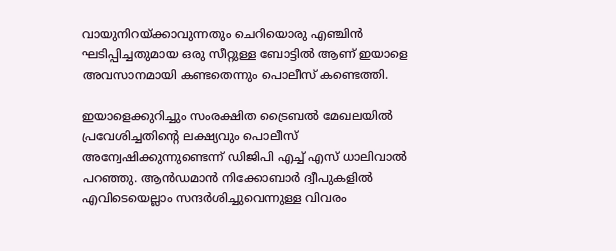വായുനിറയ്ക്കാവുന്നതും ചെറിയൊരു എഞ്ചിന്‍ ഘടിപ്പിച്ചതുമായ ഒരു സീറ്റുള്ള ബോട്ടില്‍ ആണ് ഇയാളെ അവസാനമായി കണ്ടതെന്നും പൊലീസ് കണ്ടെത്തി.

ഇയാളെക്കുറിച്ചും സംരക്ഷിത ട്രൈബല്‍ മേഖലയില്‍ പ്രവേശിച്ചതിന്റെ ലക്ഷ്യവും പൊലീസ് അന്വേഷിക്കുന്നുണ്ടെന്ന് ഡിജിപി എച്ച് എസ് ധാലിവാല്‍ പറഞ്ഞു. ആന്‍ഡമാന്‍ നിക്കോബാര്‍ ദ്വീപുകളില്‍ എവിടെയെല്ലാം സന്ദര്‍ശിച്ചുവെന്നുള്ള വിവരം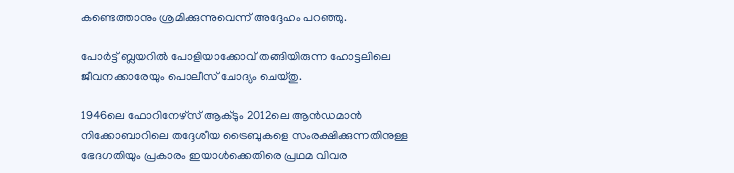കണ്ടെത്താനും ശ്രമിക്കുന്നുവെന്ന് അദ്ദേഹം പറഞ്ഞു.

പോര്‍ട്ട് ബ്ലയറില്‍ പോളിയാക്കോവ് തങ്ങിയിരുന്ന ഹോട്ടലിലെ ജീവനക്കാരേയും പൊലീസ് ചോദ്യം ചെയ്തു.

1946ലെ ഫോറിനേഴ്‌സ് ആക്ടും 2012ലെ ആന്‍ഡമാന്‍ നിക്കോബാറിലെ തദ്ദേശീയ ട്രൈബുകളെ സംരക്ഷിക്കുന്നതിനുള്ള ഭേദഗതിയും പ്രകാരം ഇയാള്‍ക്കെതിരെ പ്രഥമ വിവര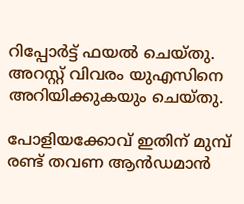റിപ്പോര്‍ട്ട് ഫയല്‍ ചെയ്തു. അറസ്റ്റ് വിവരം യുഎസിനെ അറിയിക്കുകയും ചെയ്തു.

പോളിയക്കോവ് ഇതിന് മുമ്പ് രണ്ട് തവണ ആന്‍ഡമാന്‍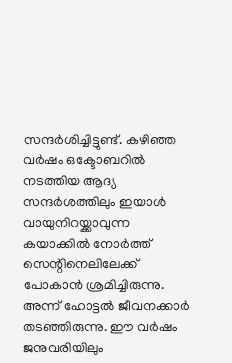സന്ദര്‍ശിച്ചിട്ടുണ്ട്. കഴിഞ്ഞ വര്‍ഷം ഒക്ടോബറില്‍ നടത്തിയ ആദ്യ സന്ദര്‍ശത്തിലും ഇയാള്‍ വായുനിറയ്ക്കാവുന്ന കയാക്കില്‍ നോര്‍ത്ത് സെന്റിനെലിലേക്ക് പോകാന്‍ ശ്രമിച്ചിരുന്നു. അന്ന് ഹോട്ടല്‍ ജീവനക്കാര്‍ തടഞ്ഞിരുന്നു. ഈ വര്‍ഷം ജനുവരിയിലും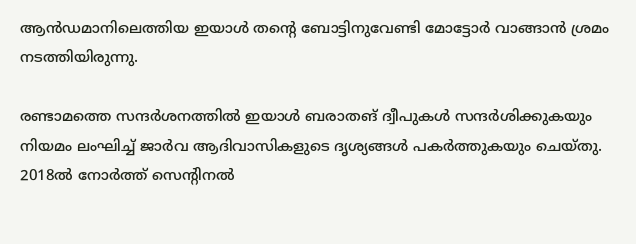ആന്‍ഡമാനിലെത്തിയ ഇയാള്‍ തന്റെ ബോട്ടിനുവേണ്ടി മോട്ടോര്‍ വാങ്ങാന്‍ ശ്രമം നടത്തിയിരുന്നു.

രണ്ടാമത്തെ സന്ദര്‍ശനത്തില്‍ ഇയാള്‍ ബരാതങ് ദ്വീപുകള്‍ സന്ദര്‍ശിക്കുകയും നിയമം ലംഘിച്ച് ജാര്‍വ ആദിവാസികളുടെ ദൃശ്യങ്ങള്‍ പകര്‍ത്തുകയും ചെയ്തു. 2018ല്‍ നോര്‍ത്ത് സെന്റിനല്‍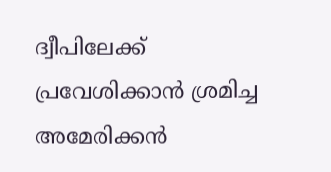ദ്വീപിലേക്ക് പ്രവേശിക്കാന്‍ ശ്രമിച്ച അമേരിക്കന്‍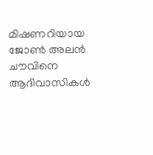മിഷണറിയായ ജോണ്‍ അലന്‍ ചൗവിനെ ആദിവാസികള്‍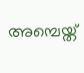അമ്പെയ്ത്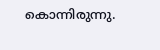കൊന്നിരുന്നു.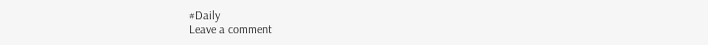#Daily
Leave a comment